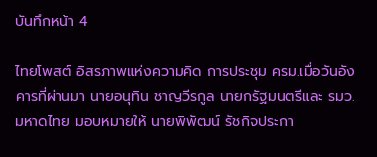บันทึกหน้า 4

ไทยโพสต์ อิสรภาพแห่งความคิด การประชุม ครม.เมื่อวันอังคารที่ผ่านมา นายอนุทิน ชาญวีรกูล นายกรัฐมนตรีและ รมว.มหาดไทย มอบหมายให้ นายพิพัฒน์ รัชกิจประกา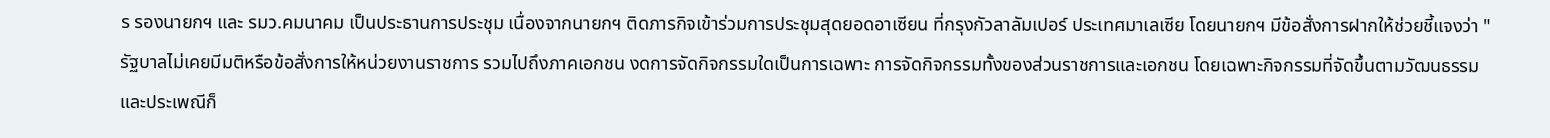ร รองนายกฯ และ รมว.คมนาคม เป็นประธานการประชุม เนื่องจากนายกฯ ติดภารกิจเข้าร่วมการประชุมสุดยอดอาเซียน ที่กรุงกัวลาลัมเปอร์ ประเทศมาเลเซีย โดยนายกฯ มีข้อสั่งการฝากให้ช่วยชี้แจงว่า "รัฐบาลไม่เคยมีมติหรือข้อสั่งการให้หน่วยงานราชการ รวมไปถึงภาคเอกชน งดการจัดกิจกรรมใดเป็นการเฉพาะ การจัดกิจกรรมทั้งของส่วนราชการและเอกชน โดยเฉพาะกิจกรรมที่จัดขึ้นตามวัฒนธรรมและประเพณีก็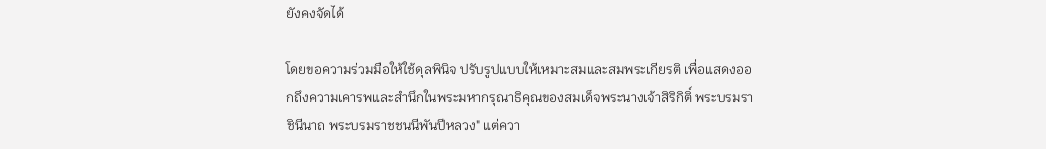ยังคงจัดได้

โดยขอความร่วมมือให้ใช้ดุลพินิจ ปรับรูปแบบให้เหมาะสมและสมพระเกียรติ เพื่อแสดงออกถึงความเคารพและสำนึกในพระมหากรุณาธิคุณของสมเด็จพระนางเจ้าสิริกิติ์ พระบรมราชินีนาถ พระบรมราชชนนีพันปีหลวง" แต่ควา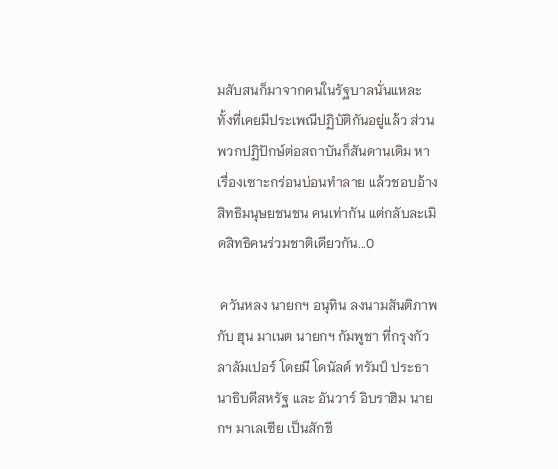มสับสนก็มาจากคนในรัฐบาลนั่นแหละ ทั้งที่เคยมีประเพณีปฏิบัติกันอยู่แล้ว ส่วนพวกปฏิปักษ์ต่อสถาบันก็สันดานเดิม หาเรื่องเซาะกร่อนบ่อนทำลาย แล้วชอบอ้างสิทธิมนุษยชนชน คนเท่ากัน แต่กลับละเมิดสิทธิคนร่วมชาติเดียวกัน...0

 ควันหลง นายกฯ อนุทิน ลงนามสันติภาพกับ ฮุน มาเนต นายกฯ กัมพูชา ที่กรุงกัวลาลัมเปอร์ โดยมี โดนัลด์ ทรัมป์ ประธานาธิบดีสหรัฐ และ อันวาร์ อิบราฮิม นายกฯ มาเลเซีย เป็นสักขี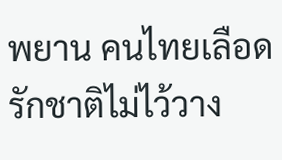พยาน คนไทยเลือดรักชาติไม่ไว้วาง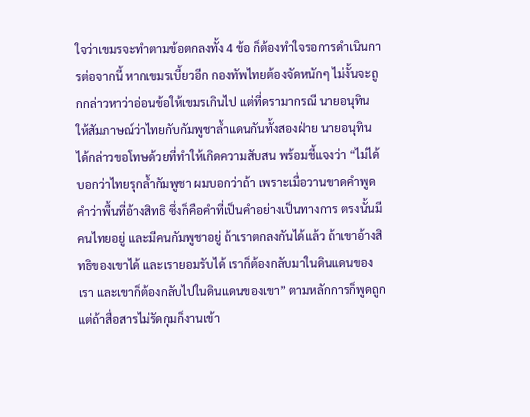ใจว่าเขมรจะทำตามข้อตกลงทั้ง 4 ข้อ ก็ต้องทำใจรอการดำเนินการต่อจากนี้ หากเขมรเบี้ยวอีก กองทัพไทยต้องจัดหนักๆ ไม่งั้นจะถูกกล่าวหาว่าอ่อนข้อให้เขมรเกินไป แต่ที่ดรามากรณี นายอนุทิน ให้สัมภาษณ์ว่าไทยกับกัมพูชาล้ำแดนกันทั้งสองฝ่าย นายอนุทิน ได้กล่าวขอโทษด้วยที่ทำให้เกิดความสับสน พร้อมชี้แจงว่า “ไม่ได้บอกว่าไทยรุกล้ำกัมพูชา ผมบอกว่าถ้า เพราะเมื่อวานขาดคำพูด คำว่าพื้นที่อ้างสิทธิ ซึ่งก็คือคำที่เป็นคำอย่างเป็นทางการ ตรงนั้นมีคนไทยอยู่ และมีคนกัมพูชาอยู่ ถ้าเราตกลงกันได้แล้ว ถ้าเขาอ้างสิทธิของเขาได้ และเรายอมรับได้ เราก็ต้องกลับมาในดินแดนของเรา และเขาก็ต้องกลับไปในดินแดนของเขา” ตามหลักการก็พูดถูก แต่ถ้าสื่อสารไม่รัดกุมก็งานเข้า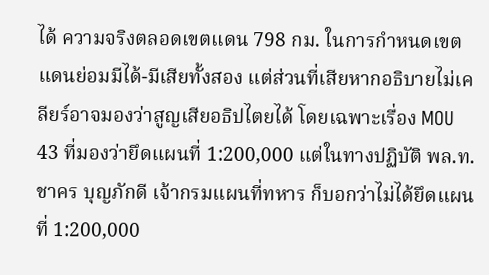ได้ ความจริงตลอดเขตแดน 798 กม. ในการกำหนดเขตแดนย่อมมีได้-มีเสียทั้งสอง แต่ส่วนที่เสียหากอธิบายไม่เคลียร์อาจมองว่าสูญเสียอธิปไตยได้ โดยเฉพาะเรื่อง MOU 43 ที่มองว่ายึดแผนที่ 1:200,000 แต่ในทางปฏิบัติ พล.ท.ชาคร บุญภักดี เจ้ากรมแผนที่ทหาร ก็บอกว่าไม่ได้ยึดแผนที่ 1:200,000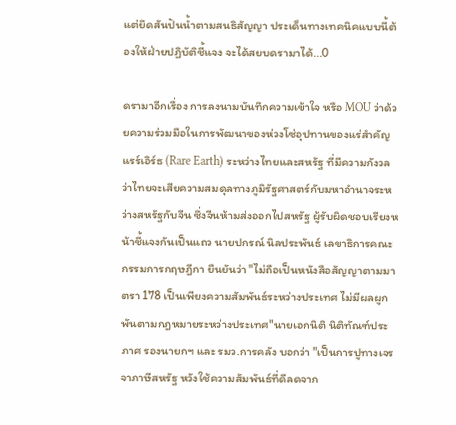แต่ยึดสันปันน้ำตามสนธิสัญญา ประเด็นทางเทคนิคแบบนี้ต้องให้ฝ่ายปฏิบัติชี้แจง จะได้สยบดรามาได้...0

ดรามาอีกเรื่อง การลงนามบันทึกความเข้าใจ หรือ MOU ว่าด้วยความร่วมมือในการพัฒนาของห่วงโซ่อุปทานของแร่สำคัญ แรร์เอิร์ธ (Rare Earth) ระหว่างไทยและสหรัฐ ที่มีความกังวลว่าไทยจะเสียความสมดุลทางภูมิรัฐศาสตร์กับมหาอำนาจระหว่างสหรัฐกับจีน ซึ่งจีนห้ามส่งออกไปสหรัฐ ผู้รับผิดชอบเรียงหน้าชี้แจงกันเป็นแถว นายปกรณ์ นิลประพันธ์ เลขาธิการคณะกรรมการกฤษฎีกา ยืนยันว่า "ไม่ถือเป็นหนังสือสัญญาตามมาตรา 178 เป็นเพียงความสัมพันธ์ระหว่างประเทศ ไม่มีผลผูกพันตามกฎหมายระหว่างประเทศ"นายเอกนิติ นิติทัณฑ์ประภาศ รองนายกฯ และ รมว.การคลัง บอกว่า "เป็นการปูทางเจรจาภาษีสหรัฐ หวังใช้ความสัมพันธ์ที่ดีลดจาก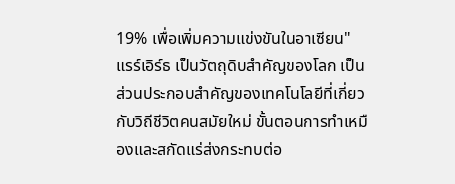19% เพื่อเพิ่มความแข่งขันในอาเซียน" แรร์เอิร์ธ เป็นวัตถุดิบสำคัญของโลก เป็นส่วนประกอบสำคัญของเทคโนโลยีที่เกี่ยวกับวิถีชีวิตคนสมัยใหม่ ขั้นตอนการทำเหมืองและสกัดแร่ส่งกระทบต่อ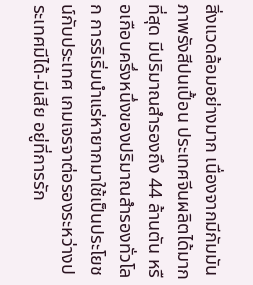สิ่งแวดล้อมอย่างมาก เนื่องจากมีกัมมันภาพรังสีปนเปื้อน ประเทศจีนผลิตได้มากที่สุด มีปริมาณสำรองถึง 44 ล้านตัน หรือเกือบครึ่งหนึ่งของปริมาณสำรองทั่วโลก การริเริ่มนำแร่หายากมาใช้เป็นประโยชน์กับประเทศ เกมเจรจาต่อรองระหว่างประเทศมีได้-มีเสีย อยู่ที่การรัก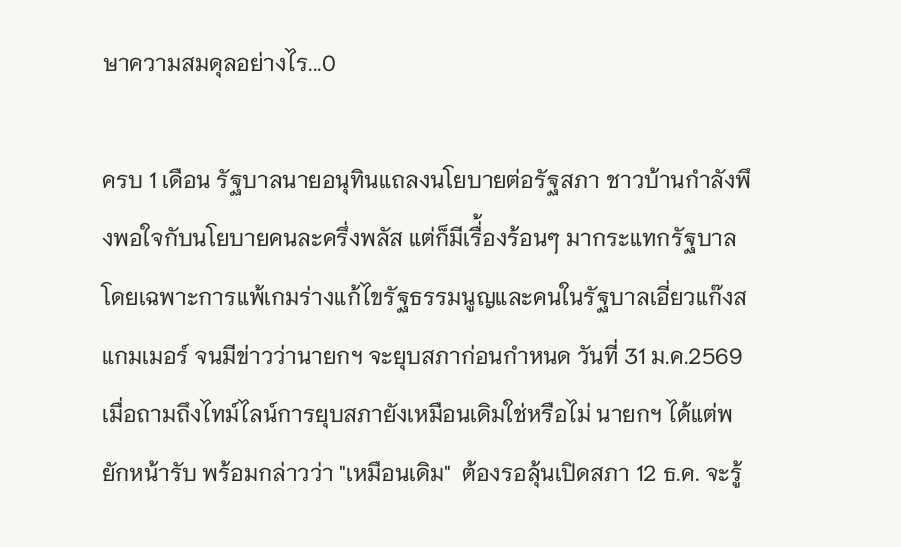ษาความสมดุลอย่างไร...0

ครบ 1 เดือน รัฐบาลนายอนุทินแถลงนโยบายต่อรัฐสภา ชาวบ้านกำลังพึงพอใจกับนโยบายคนละครึ่งพลัส แต่ก็มีเรื่้องร้อนๆ มากระแทกรัฐบาล โดยเฉพาะการแพ้เกมร่างแก้ไขรัฐธรรมนูญและคนในรัฐบาลเอี่ยวแก๊งสแกมเมอร์ จนมีข่าวว่านายกฯ จะยุบสภาก่อนกำหนด วันที่ 31 ม.ค.2569 เมื่อถามถึงไทม์ไลน์การยุบสภายังเหมือนเดิมใช่หรือไม่ นายกฯ ได้แต่พยักหน้ารับ พร้อมกล่าวว่า "เหมือนเดิม"  ต้องรอลุ้นเปิดสภา 12 ธ.ค. จะรู้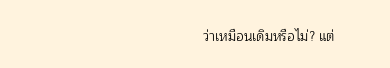ว่าเหมือนเดิมหรือไม่? แต่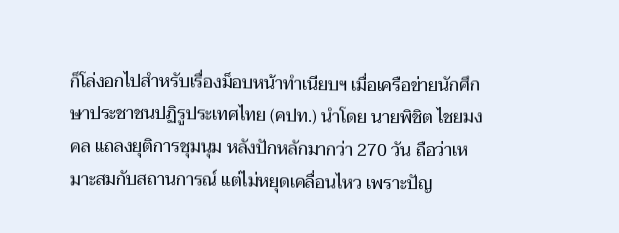ก็โล่งอกไปสำหรับเรื่องม็อบหน้าทำเนียบฯ เมื่อเครือข่ายนักศึกษาประชาชนปฏิรูประเทศไทย (คปท.) นำโดย นายพิชิต ไชยมงคล แถลงยุติการชุมนุม หลังปักหลักมากว่า 270 วัน ถือว่าเหมาะสมกับสถานการณ์ แต่ไม่หยุดเคลื่อนไหว เพราะปัญ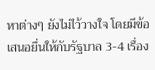หาต่างๆ ยังไม่ไว้วางใจ โดยมีข้อเสนอยื่นให้กับรัฐบาล 3-4 เรื่อง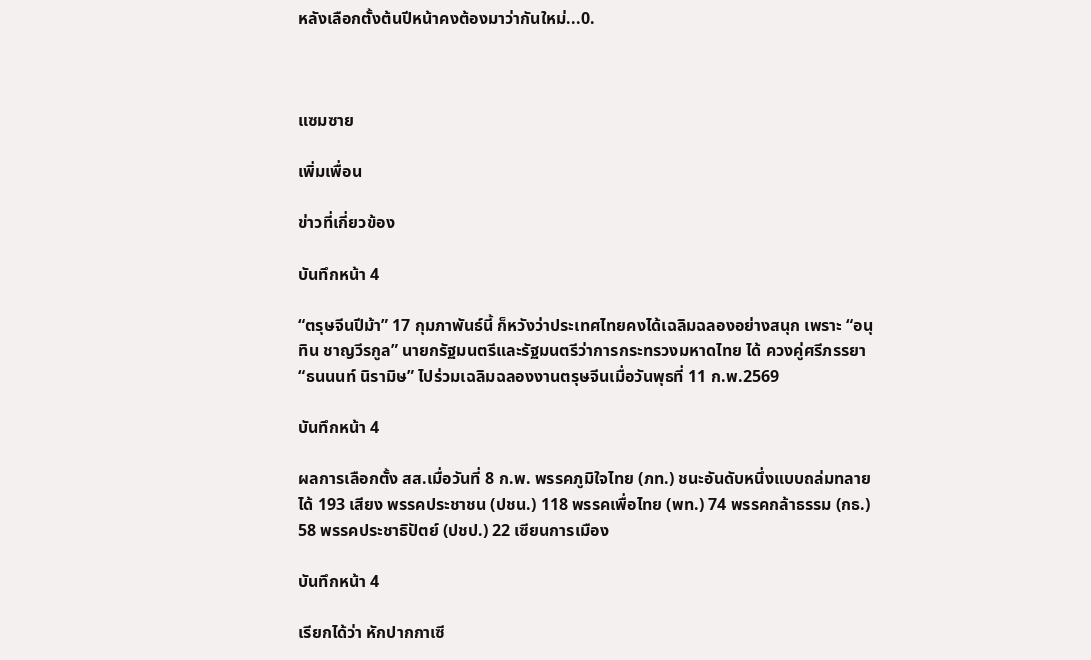หลังเลือกตั้งต้นปีหน้าคงต้องมาว่ากันใหม่...0.



แซมซาย

เพิ่มเพื่อน

ข่าวที่เกี่ยวข้อง

บันทึกหน้า 4

“ตรุษจีนปีม้า” 17 กุมภาพันธ์นี้ ก็หวังว่าประเทศไทยคงได้เฉลิมฉลองอย่างสนุก เพราะ “อนุทิน ชาญวีรกูล” นายกรัฐมนตรีและรัฐมนตรีว่าการกระทรวงมหาดไทย ได้ ควงคู่ศรีภรรยา “ธนนนท์ นิรามิษ” ไปร่วมเฉลิมฉลองงานตรุษจีนเมื่อวันพุธที่ 11 ก.พ.2569

บันทึกหน้า 4

ผลการเลือกตั้ง สส.เมื่อวันที่ 8 ก.พ. พรรคภูมิใจไทย (ภท.) ชนะอันดับหนึ่งแบบถล่มทลาย ได้ 193 เสียง พรรคประชาชน (ปชน.) 118 พรรคเพื่อไทย (พท.) 74 พรรคกล้าธรรม (กธ.) 58 พรรคประชาธิปัตย์ (ปชป.) 22 เซียนการเมือง

บันทึกหน้า 4

เรียกได้ว่า หักปากกาเซี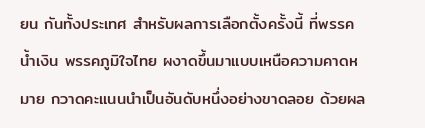ยน กันทั้งประเทศ สำหรับผลการเลือกตั้งครั้งนี้ ที่พรรคน้ำเงิน พรรคภูมิใจไทย ผงาดขึ้นมาแบบเหนือความคาดหมาย กวาดคะแนนนำเป็นอันดับหนึ่งอย่างขาดลอย ด้วยผล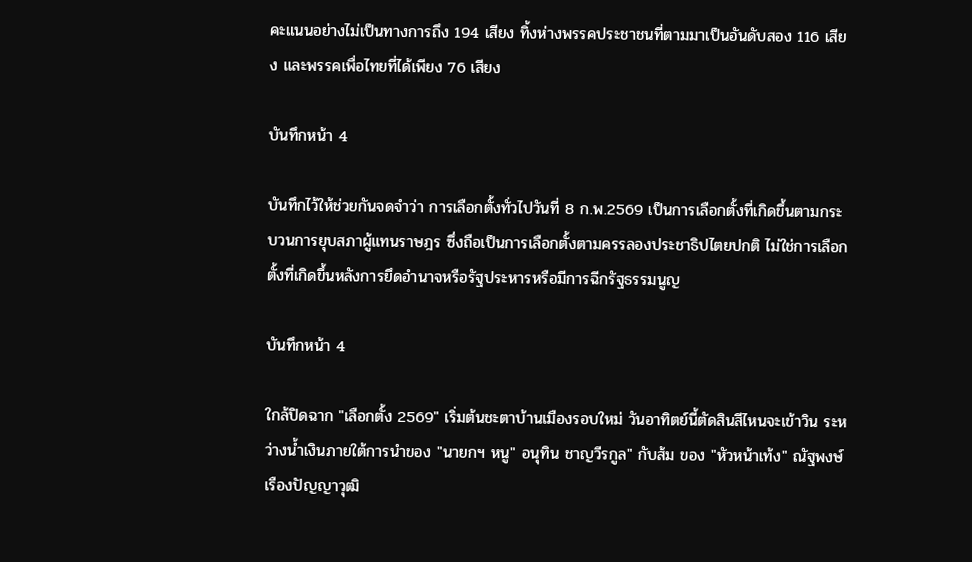คะแนนอย่างไม่เป็นทางการถึง 194 เสียง ทิ้งห่างพรรคประชาชนที่ตามมาเป็นอันดับสอง 116 เสียง และพรรคเพื่อไทยที่ได้เพียง 76 เสียง

บันทึกหน้า 4

บันทึกไว้ให้ช่วยกันจดจำว่า การเลือกตั้งทั่วไปวันที่ 8 ก.พ.2569 เป็นการเลือกตั้งที่เกิดขึ้นตามกระบวนการยุบสภาผู้แทนราษฎร ซึ่งถือเป็นการเลือกตั้งตามครรลองประชาธิปไตยปกติ ไม่ใช่การเลือกตั้งที่เกิดขึ้นหลังการยึดอำนาจหรือรัฐประหารหรือมีการฉีกรัฐธรรมนูญ

บันทึกหน้า 4

ใกล้ปิดฉาก "เลือกตั้ง 2569" เริ่มต้นชะตาบ้านเมืองรอบใหม่ วันอาทิตย์นี้ตัดสินสีไหนจะเข้าวิน ระหว่างน้ำเงินภายใต้การนำของ "นายกฯ หนู" อนุทิน ชาญวีรกูล" กับส้ม ของ "หัวหน้าเท้ง" ณัฐพงษ์ เรืองปัญญาวุฒิ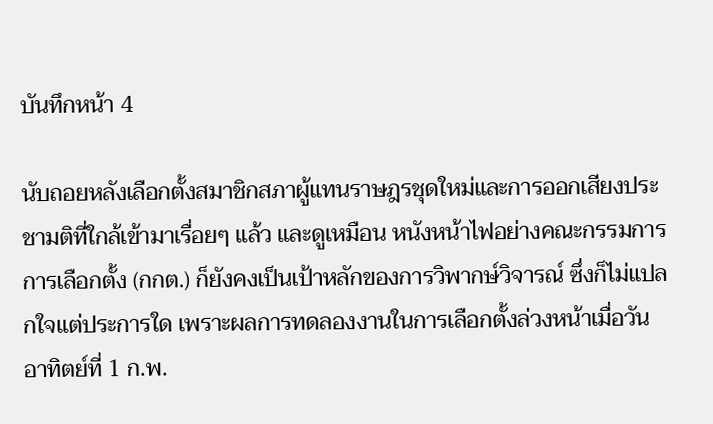บันทึกหน้า 4

นับถอยหลังเลือกตั้งสมาชิกสภาผู้แทนราษฎรชุดใหม่และการออกเสียงประชามติที่ใกล้เข้ามาเรื่อยๆ แล้ว และดูเหมือน หนังหน้าไฟอย่างคณะกรรมการการเลือกตั้ง (กกต.) ก็ยังคงเป็นเป้าหลักของการวิพากษ์วิจารณ์ ซึ่งก็ไม่แปลกใจแต่ประการใด เพราะผลการทดลองงานในการเลือกตั้งล่วงหน้าเมื่อวันอาทิตย์ที่ 1 ก.พ.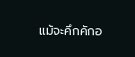แม้จะคึกคักอ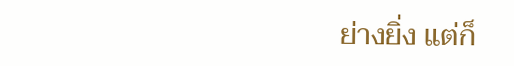ย่างยิ่ง แต่ก็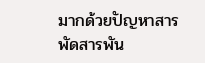มากด้วยปัญหาสารพัดสารพัน